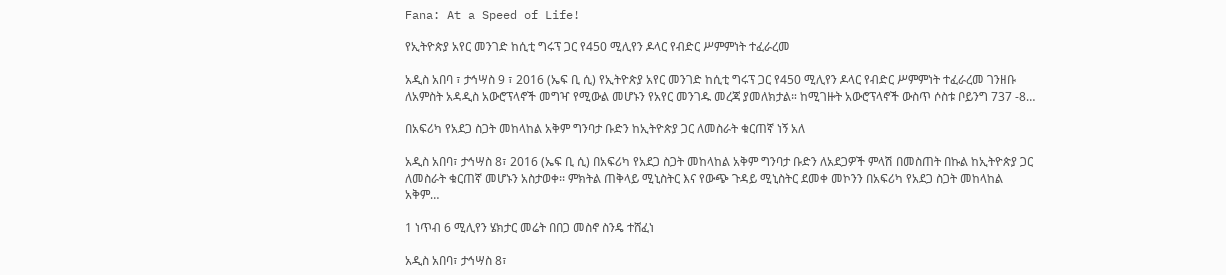Fana: At a Speed of Life!

የኢትዮጵያ አየር መንገድ ከሲቲ ግሩፕ ጋር የ450 ሚሊየን ዶላር የብድር ሥምምነት ተፈራረመ

አዲስ አበባ ፣ ታኅሣስ 9 ፣ 2016 (ኤፍ ቢ ሲ) የኢትዮጵያ አየር መንገድ ከሲቲ ግሩፕ ጋር የ450 ሚሊየን ዶላር የብድር ሥምምነት ተፈራረመ ገንዘቡ ለአምስት አዳዲስ አውሮፕላኖች መግዣ የሚውል መሆኑን የአየር መንገዱ መረጃ ያመለክታል። ከሚገዙት አውሮፕላኖች ውስጥ ሶስቱ ቦይንግ 737 -8…

በአፍሪካ የአደጋ ስጋት መከላከል አቅም ግንባታ ቡድን ከኢትዮጵያ ጋር ለመስራት ቁርጠኛ ነኝ አለ

አዲስ አበባ፣ ታኅሣስ 8፣ 2016 (ኤፍ ቢ ሲ) በአፍሪካ የአደጋ ስጋት መከላከል አቅም ግንባታ ቡድን ለአደጋዎች ምላሽ በመስጠት በኩል ከኢትዮጵያ ጋር ለመስራት ቁርጠኛ መሆኑን አስታወቀ፡፡ ምክትል ጠቅላይ ሚኒስትር እና የውጭ ጉዳይ ሚኒስትር ደመቀ መኮንን በአፍሪካ የአደጋ ስጋት መከላከል አቅም…

1 ነጥብ 6 ሚሊየን ሄክታር መሬት በበጋ መስኖ ስንዴ ተሸፈነ

አዲስ አበባ፣ ታኅሣስ 8፣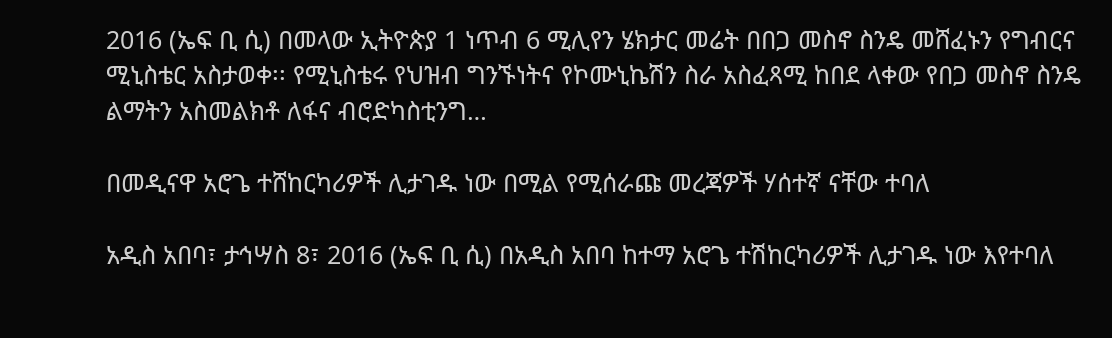2016 (ኤፍ ቢ ሲ) በመላው ኢትዮጵያ 1 ነጥብ 6 ሚሊየን ሄክታር መሬት በበጋ መስኖ ስንዴ መሸፈኑን የግብርና ሚኒስቴር አስታወቀ፡፡ የሚኒስቴሩ የህዝብ ግንኙነትና የኮሙኒኬሽን ስራ አስፈጻሚ ከበደ ላቀው የበጋ መስኖ ስንዴ ልማትን አስመልክቶ ለፋና ብሮድካስቲንግ…

በመዲናዋ አሮጌ ተሸከርካሪዎች ሊታገዱ ነው በሚል የሚሰራጩ መረጃዎች ሃሰተኛ ናቸው ተባለ

አዲስ አበባ፣ ታኅሣስ 8፣ 2016 (ኤፍ ቢ ሲ) በአዲስ አበባ ከተማ አሮጌ ተሽከርካሪዎች ሊታገዱ ነው እየተባለ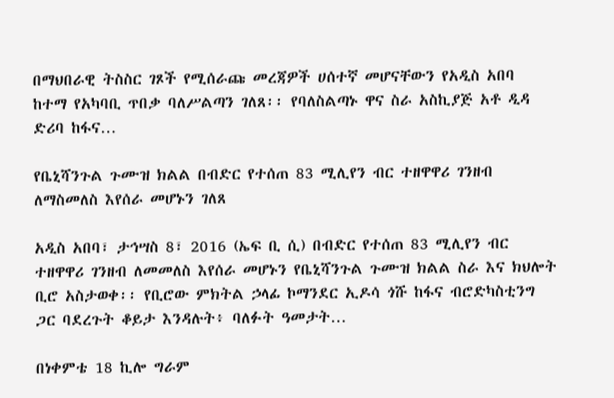በማህበራዊ ትስስር ገጾች የሚሰራጩ መረጃዎች ሀሰተኛ መሆናቸውን የአዲስ አበባ ከተማ የአካባቢ ጥበቃ ባለሥልጣን ገለጸ፡፡ የባለስልጣኑ ዋና ስራ አስኪያጅ አቶ ዲዳ ድሪባ ከፋና…

የቤኒሻንጉል ጉሙዝ ክልል በብድር የተሰጠ 83 ሚሊየን ብር ተዘዋዋሪ ገንዘብ ለማስመለስ እየሰራ መሆኑን ገለጸ

አዲስ አበባ፣ ታኅሣስ 8፣ 2016 (ኤፍ ቢ ሲ) በብድር የተሰጠ 83 ሚሊየን ብር ተዘዋዋሪ ገንዘብ ለመመለስ እየሰራ መሆኑን የቤኒሻንጉል ጉሙዝ ክልል ስራ እና ክህሎት ቢሮ አስታወቀ፡፡ የቢሮው ምክትል ኃላፊ ኮማንደር ኢዶሳ ጎሹ ከፋና ብሮድካስቲንግ ጋር ባደረጉት ቆይታ እንዳሉት፥ ባለፉት ዓመታት…

በነቀምቴ 18 ኪሎ ግራም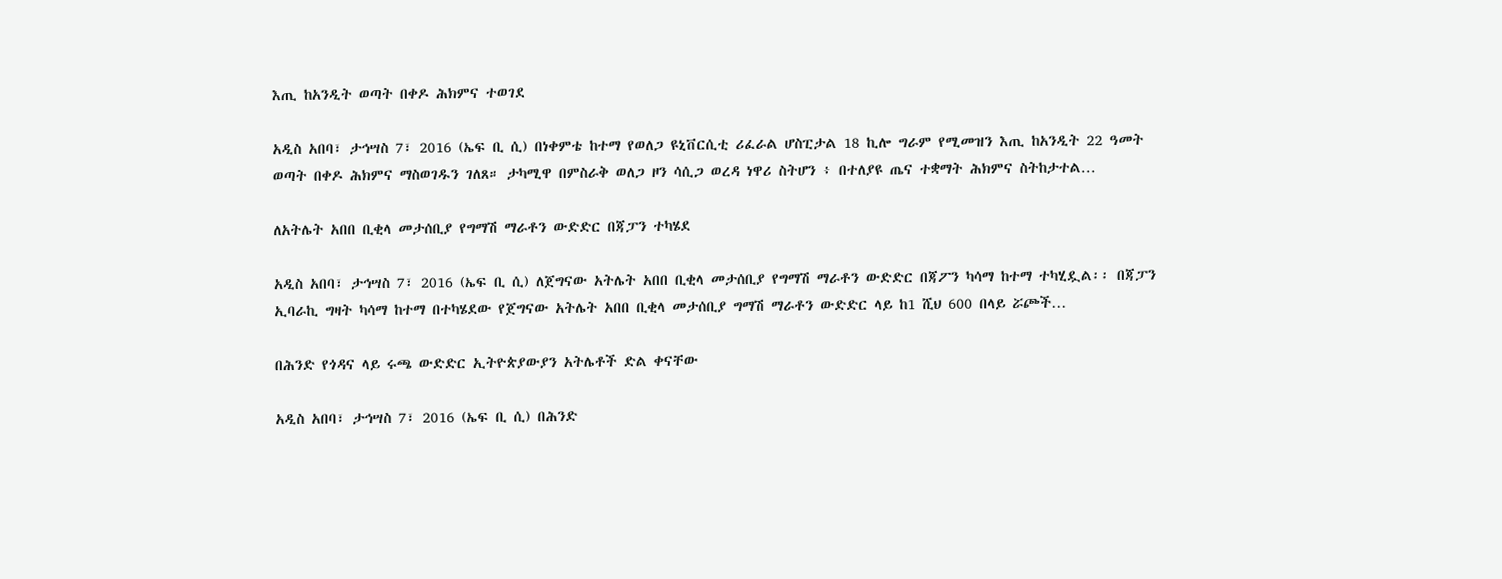እጢ ከአንዲት ወጣት በቀዶ ሕክምና ተወገደ

አዲስ አበባ፣ ታኅሣስ 7፣ 2016 (ኤፍ ቢ ሲ) በነቀምቴ ከተማ የወለጋ ዩኒቨርሲቲ ሪፈራል ሆስፒታል 18 ኪሎ ግራም የሚመዝን እጢ ከአንዲት 22 ዓመት ወጣት በቀዶ ሕክምና ማስወገዱን ገለጸ። ታካሚዋ በምስራቅ ወለጋ ዞን ሳሲጋ ወረዳ ነዋሪ ስትሆን ፥ በተለያዩ ጤና ተቋማት ሕክምና ስትከታተል…

ለአትሌት አበበ ቢቂላ መታሰቢያ የግማሽ ማራቶን ውድድር በጃፓን ተካሄደ

አዲስ አበባ፣ ታኅሣስ 7፣ 2016 (ኤፍ ቢ ሲ) ለጀግናው አትሌት አበበ ቢቂላ መታሰቢያ የግማሽ ማራቶን ውድድር በጃፖን ካሳማ ከተማ ተካሂዷል፡፡ በጃፓን ኢባራኪ ግዛት ካሳማ ከተማ በተካሄደው የጀግናው አትሌት አበበ ቢቂላ መታሰቢያ ግማሽ ማራቶን ውድድር ላይ ከ1 ሺህ 600 በላይ ሯጮች…

በሕንድ የጎዳና ላይ ሩጫ ውድድር ኢትዮጵያውያን አትሌቶች ድል ቀናቸው

አዲስ አበባ፣ ታኅሣስ 7፣ 2016 (ኤፍ ቢ ሲ) በሕንድ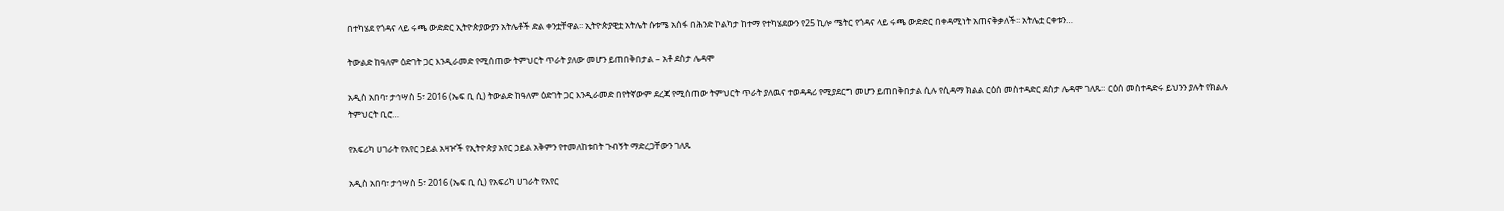በተካሄደ የጎዳና ላይ ሩጫ ውድድር ኢትዮጵያውያን አትሌቶች ድል ቀንቷቸዋል፡፡ ኢትዮጵያዊቷ አትሌት ሱቱሜ አሰፋ በሕንድ ኮልካታ ከተማ የተካሄደውን የ25 ኪሎ ሜትር የጎዳና ላይ ሩጫ ውድድር በቀዳሚነት አጠናቅቃለች፡፡ አትሌቷ ርቀቱን…

ትውልድ ከዓለም ዕድገት ጋር እንዲራመድ የሚሰጠው ትምህርት ጥራት ያለው መሆን ይጠበቅበታል – አቶ ደስታ ሌዳሞ

አዲስ አበባ፣ ታኅሣስ 5፣ 2016 (ኤፍ ቢ ሲ) ትውልድ ከዓለም ዕድገት ጋር እንዲራመድ በየትኛውም ደረጃ የሚሰጠው ትምህርት ጥራት ያለዉና ተወዳዳሪ የሚያደርግ መሆን ይጠበቅበታል ሲሉ የሲዳማ ክልል ርዕሰ መስተዳድር ደስታ ሌዳሞ ገለጹ። ርዕሰ መስተዳድሩ ይህንን ያሉት የክልሉ ትምህርት ቢሮ…

የአፍሪካ ሀገራት የአየር ኃይል አዛዦች የኢትዮጵያ አየር ኃይል አቅምን የተመለከቱበት ጉብኝት ማድረጋቸውን ገለጹ

አዲስ አበባ፣ ታኅሣስ 5፣ 2016 (ኤፍ ቢ ሲ) የአፍሪካ ሀገራት የአየር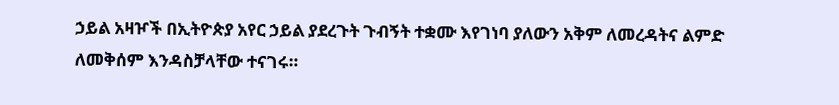ኃይል አዛዦች በኢትዮጵያ አየር ኃይል ያደረጉት ጉብኝት ተቋሙ እየገነባ ያለውን አቅም ለመረዳትና ልምድ ለመቅሰም እንዳስቻላቸው ተናገሩ።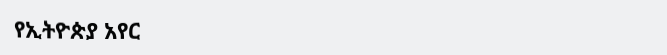የኢትዮጵያ አየር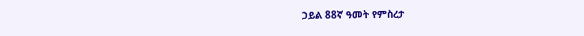ኃይል 88ኛ ዓመት የምስረታ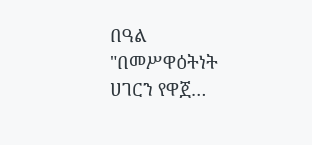በዓል "በመሥዋዕትነት ሀገርን የዋጀ…